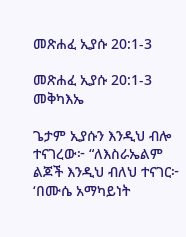መጽሐፈ ኢያሱ 20:1-3

መጽሐፈ ኢያሱ 20:1-3 መቅካእኤ

ጌታም ኢያሱን እንዲህ ብሎ ተናገረው፦ “ለእስራኤልም ልጆች እንዲህ ብለህ ተናገር፦ ‘በሙሴ አማካይነት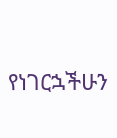የነገርኋችሁን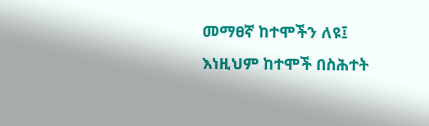መማፀኛ ከተሞችን ለዩ፤ እነዚህም ከተሞች በስሕተት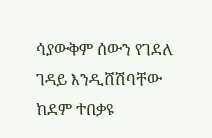ሳያውቅም ሰውን የገደለ ገዳይ እንዲሸሽባቸው ከደም ተበቃዩ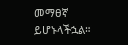መማፀኛ ይሆኑላችኋል።